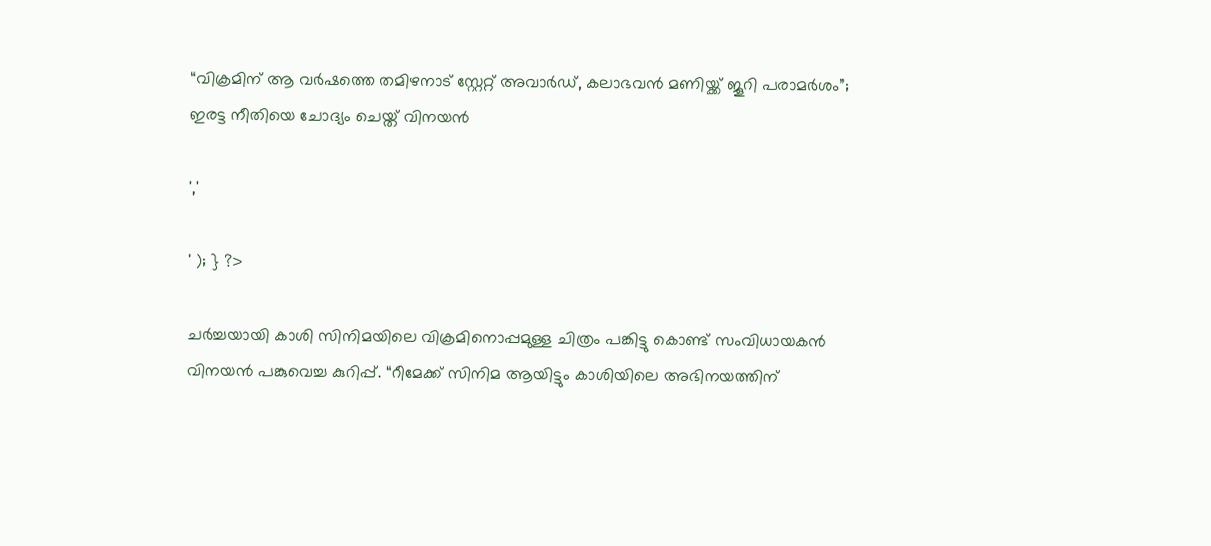“വിക്രമിന് ആ വർഷത്തെ തമിഴനാട് സ്റ്റേറ്റ് അവാർഡ്, കലാഭവൻ മണിയ്ക്ക് ജൂറി പരാമർശം”; ഇരട്ട നീതിയെ ചോദ്യം ചെയ്ത് വിനയൻ

','

' ); } ?>

ചർച്ചയായി കാശി സിനിമയിലെ വിക്രമിനൊപ്പമുള്ള ചിത്രം പങ്കിട്ടു കൊണ്ട് സംവിധായകൻ വിനയൻ പങ്കുവെച്ച കുറിപ്പ്. “റീമേക്ക് സിനിമ ആയിട്ടും കാശിയിലെ അഭിനയത്തിന്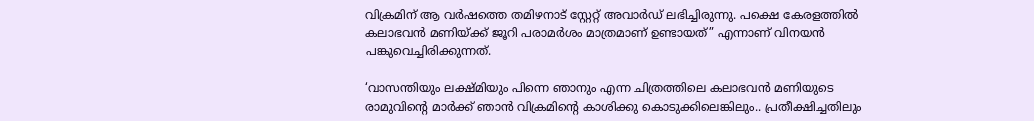വിക്രമിന് ആ വർഷത്തെ തമിഴനാട് സ്റ്റേറ്റ് അവാർഡ് ലഭിച്ചിരുന്നു. പക്ഷെ കേരളത്തിൽ കലാഭവൻ മണിയ്ക്ക് ജൂറി പരാമർശം മാത്രമാണ് ഉണ്ടായത്” എന്നാണ് വിനയൻ പങ്കുവെച്ചിരിക്കുന്നത്.

‘വാസന്തിയും ലക്ഷ്മിയും പിന്നെ ഞാനും എന്ന ചിത്രത്തിലെ കലാഭവൻ മണിയുടെ രാമുവിന്റെ മാർക്ക് ഞാൻ വിക്രമിന്റെ കാശിക്കു കൊടുക്കിലെങ്കിലും.. പ്രതീക്ഷിച്ചതിലും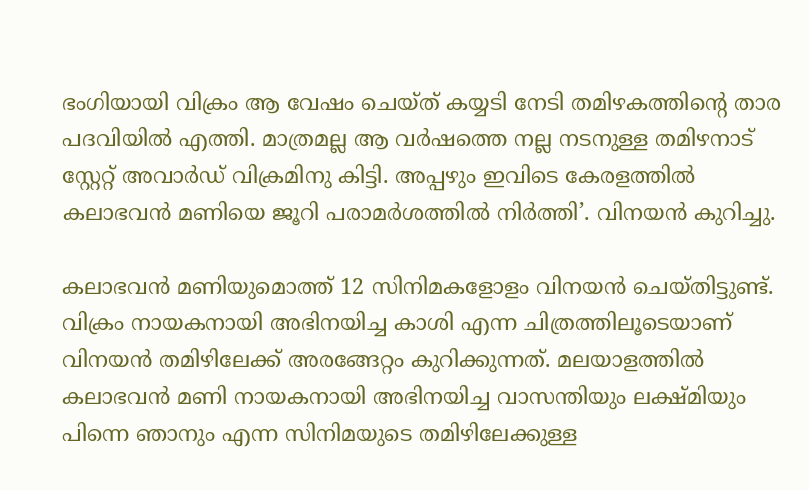ഭംഗിയായി വിക്രം ആ വേഷം ചെയ്ത് കയ്യടി നേടി തമിഴകത്തിന്റെ താര പദവിയിൽ എത്തി. മാത്രമല്ല ആ വർഷത്തെ നല്ല നടനുള്ള തമിഴനാട് സ്റ്റേറ്റ് അവാർഡ് വിക്രമിനു കിട്ടി. അപ്പഴും ഇവിടെ കേരളത്തിൽ കലാഭവൻ മണിയെ ജൂറി പരാമർശത്തിൽ നിർത്തി’. വിനയൻ കുറിച്ചു.

കലാഭവൻ മണിയുമൊത്ത് 12 സിനിമകളോളം വിനയൻ ചെയ്തിട്ടുണ്ട്. വിക്രം നായകനായി അഭിനയിച്ച കാശി എന്ന ചിത്രത്തിലൂടെയാണ് വിനയന്‍ തമിഴിലേക്ക് അരങ്ങേറ്റം കുറിക്കുന്നത്. മലയാളത്തില്‍ കലാഭവന്‍ മണി നായകനായി അഭിനയിച്ച വാസന്തിയും ലക്ഷ്മിയും പിന്നെ ഞാനും എന്ന സിനിമയുടെ തമിഴിലേക്കുള്ള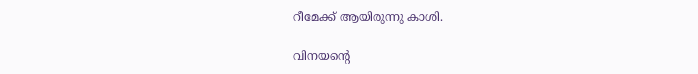റീമേക്ക് ആയിരുന്നു കാശി.

വിനയന്റെ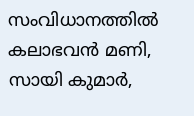സംവിധാനത്തില്‍ കലാഭവന്‍ മണി, സായി കുമാര്‍,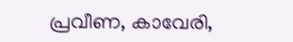പ്രവീണ, കാവേരി,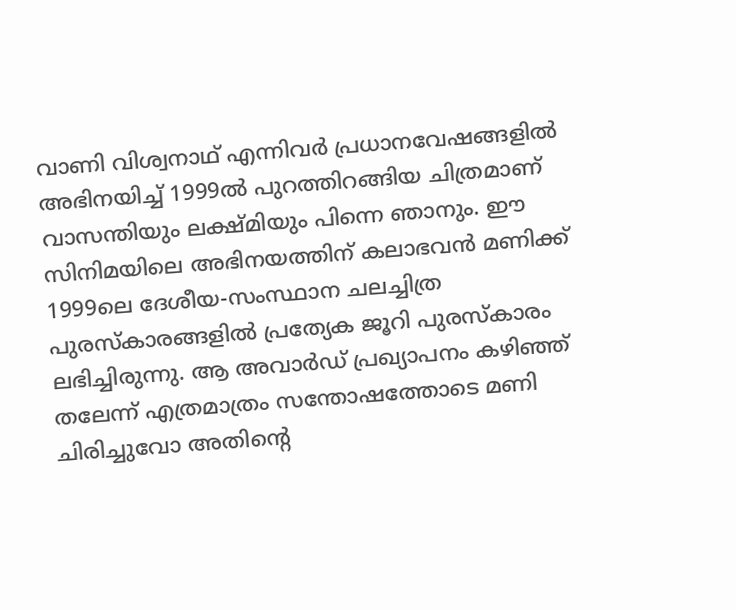വാണി വിശ്വനാഥ് എന്നിവര്‍ പ്രധാനവേഷങ്ങളില്‍ അഭിനയിച്ച് 1999ല്‍ പുറത്തിറങ്ങിയ ചിത്രമാണ് വാസന്തിയും ലക്ഷ്മിയും പിന്നെ ഞാനും. ഈ സിനിമയിലെ അഭിനയത്തിന് കലാഭവന്‍ മണിക്ക് 1999ലെ ദേശീയ-സംസ്ഥാന ചലച്ചിത്ര പുരസ്‌കാരങ്ങളില്‍ പ്രത്യേക ജൂറി പുരസ്‌കാരം ലഭിച്ചിരുന്നു. ആ അവാര്‍ഡ് പ്രഖ്യാപനം കഴിഞ്ഞ് തലേന്ന് എത്രമാത്രം സന്തോഷത്തോടെ മണി ചിരിച്ചുവോ അതിന്റെ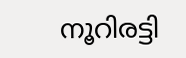നൂറിരട്ടി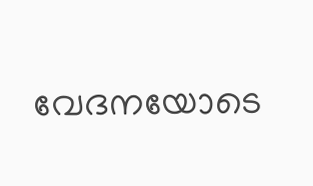വേദനയോടെ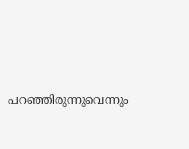പറഞ്ഞിരുന്നുവെന്നും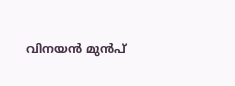വിനയൻ മുൻപ്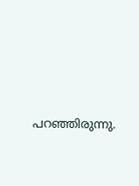പറഞ്ഞിരുന്നു.